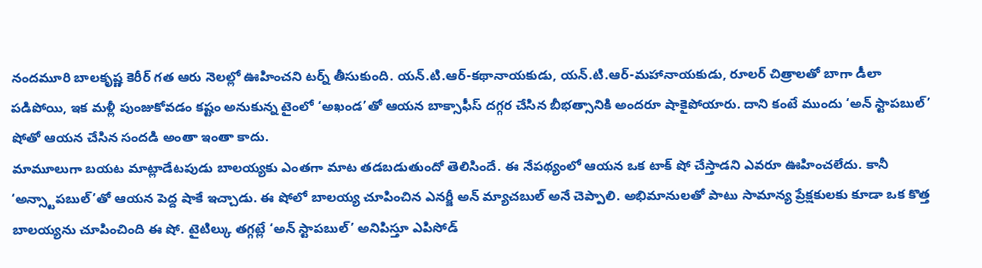నందమూరి బాలకృష్ణ కెరీర్ గత ఆరు నెలల్లో ఊహించని టర్న్ తీసుకుంది. యన్.టి.ఆర్-కథానాయకుడు, యన్.టి.ఆర్-మహానాయకుడు, రూలర్ చిత్రాలతో బాగా డీలా పడిపోయి, ఇక మళ్లీ పుంజుకోవడం కష్టం అనుకున్న టైంలో ‘అఖండ’తో ఆయన బాక్సాఫీస్ దగ్గర చేసిన బీభత్సానికి అందరూ షాకైపోయారు. దాని కంటే ముందు ‘అన్ స్టాపబుల్’ షోతో ఆయన చేసిన సందడి అంతా ఇంతా కాదు.
మామూలుగా బయట మాట్లాడేటపుడు బాలయ్యకు ఎంతగా మాట తడబడుతుందో తెలిసిందే. ఈ నేపథ్యంలో ఆయన ఒక టాక్ షో చేస్తాడని ఎవరూ ఊహించలేదు. కానీ ‘అన్స్టాపబుల్’తో ఆయన పెద్ద షాకే ఇచ్చాడు. ఈ షోలో బాలయ్య చూపించిన ఎనర్జీ అన్ మ్యాచబుల్ అనే చెప్పాలి. అభిమానులతో పాటు సామాన్య ప్రేక్షకులకు కూడా ఒక కొత్త బాలయ్యను చూపించింది ఈ షో. టైటిల్కు తగ్గట్లే ‘అన్ స్టాపబుల్’ అనిపిస్తూ ఎపిసోడ్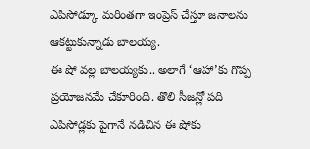ఎపిసోడ్కూ మరింతగా ఇంప్రెస్ చేస్తూ జనాలను ఆకట్టుకున్నాడు బాలయ్య.
ఈ షో వల్ల బాలయ్యకు.. అలాగే ‘ఆహా’కు గొప్ప ప్రయోజనమే చేకూరింది. తొలి సీజన్లో పది ఎపిసోడ్లకు పైగానే నడిచిన ఈ షోకు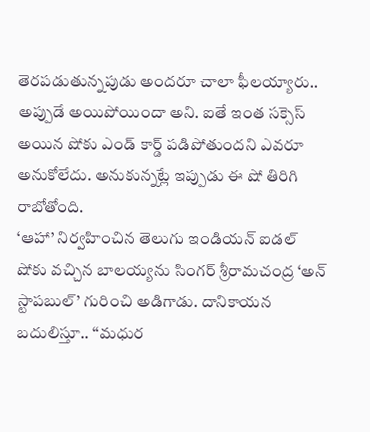తెరపడుతున్నపుడు అందరూ చాలా ఫీలయ్యారు.. అప్పుడే అయిపోయిందా అని. ఐతే ఇంత సక్సెస్ అయిన షోకు ఎండ్ కార్డ్ పడిపోతుందని ఎవరూ అనుకోలేదు. అనుకున్నట్లే ఇప్పుడు ఈ షో తిరిగి రాబోతోంది.
‘ఆహా’ నిర్వహించిన తెలుగు ఇండియన్ ఐడల్ షోకు వచ్చిన బాలయ్యను సింగర్ శ్రీరామచంద్ర ‘అన్ స్టాపబుల్’ గురించి అడిగాడు. దానికాయన బదులిస్తూ.. ‘‘మధుర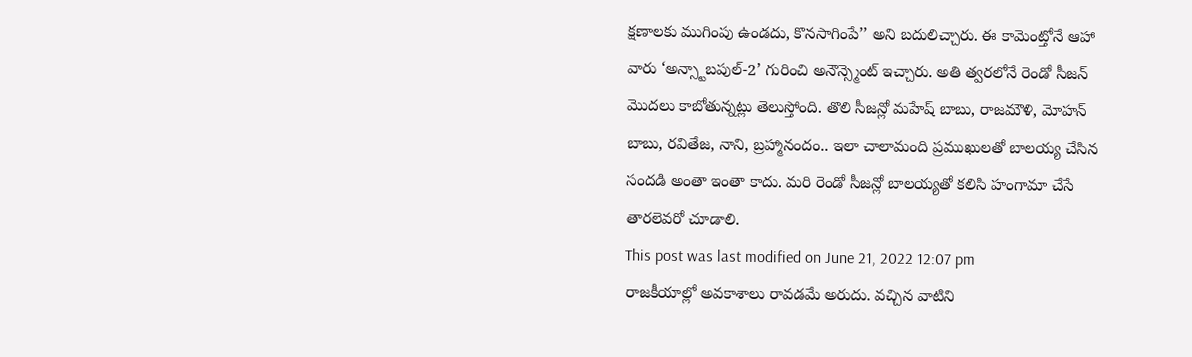క్షణాలకు ముగింపు ఉండదు, కొనసాగింపే’’ అని బదులిచ్చారు. ఈ కామెంట్తోనే ఆహా వారు ‘అన్స్టాబపుల్-2’ గురించి అనౌన్స్మెంట్ ఇచ్చారు. అతి త్వరలోనే రెండో సీజన్ మొదలు కాబోతున్నట్లు తెలుస్తోంది. తొలి సీజన్లో మహేష్ బాబు, రాజమౌళి, మోహన్ బాబు, రవితేజ, నాని, బ్రహ్మానందం.. ఇలా చాలామంది ప్రముఖులతో బాలయ్య చేసిన సందడి అంతా ఇంతా కాదు. మరి రెండో సీజన్లో బాలయ్యతో కలిసి హంగామా చేసే తారలెవరో చూడాలి.
This post was last modified on June 21, 2022 12:07 pm
రాజకీయాల్లో అవకాశాలు రావడమే అరుదు. వచ్చిన వాటిని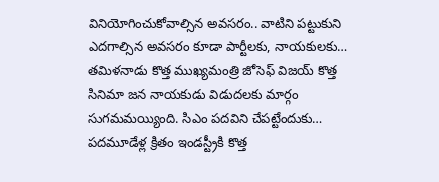వినియోగించుకోవాల్సిన అవసరం.. వాటిని పట్టుకుని ఎదగాల్సిన అవసరం కూడా పార్టీలకు, నాయకులకు…
తమిళనాడు కొత్త ముఖ్యమంత్రి జోసెఫ్ విజయ్ కొత్త సినిమా జన నాయకుడు విడుదలకు మార్గం సుగమమయ్యింది. సిఎం పదవిని చేపట్టేందుకు…
పదమూడేళ్ల క్రితం ఇండస్ట్రీకి కొత్త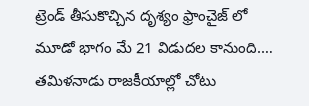ట్రెండ్ తీసుకొచ్చిన దృశ్యం ఫ్రాంచైజ్ లో మూడో భాగం మే 21 విడుదల కానుంది.…
తమిళనాడు రాజకీయాల్లో చోటు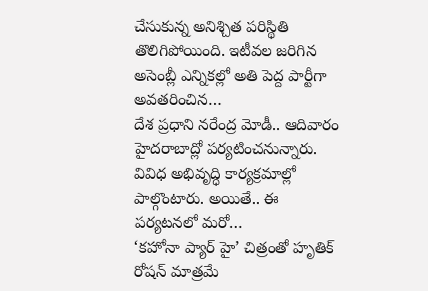చేసుకున్న అనిశ్చిత పరిస్థితి తొలిగిపోయింది. ఇటీవల జరిగిన అసెంబ్లీ ఎన్నికల్లో అతి పెద్ద పార్టీగా అవతరించిన…
దేశ ప్రధాని నరేంద్ర మోడీ.. ఆదివారం హైదరాబాద్లో పర్యటించనున్నారు. వివిధ అభివృద్ధి కార్యక్రమాల్లో పాల్గొంటారు. అయితే.. ఈ పర్యటనలో మరో…
‘కహోనా ప్యార్ హై’ చిత్రంతో హృతిక్ రోషన్ మాత్రమే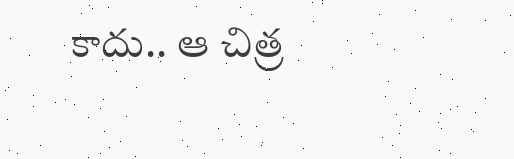కాదు.. ఆ చిత్ర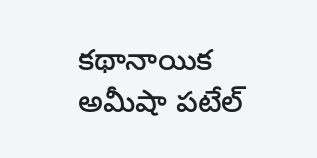కథానాయిక అమీషా పటేల్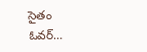సైతం ఓవర్…